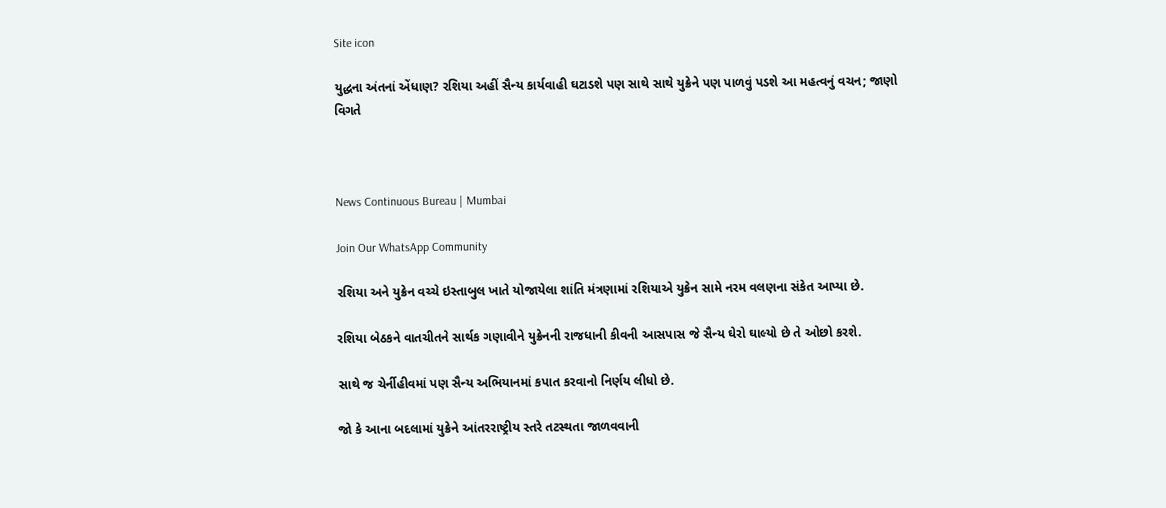Site icon

યુદ્ધના અંતનાં એંધાણ? રશિયા અહીં સૈન્ય કાર્યવાહી ઘટાડશે પણ સાથે સાથે યુક્રેને પણ પાળવું પડશે આ મહત્વનું વચન; જાણો વિગતે



News Continuous Bureau | Mumbai

Join Our WhatsApp Community

રશિયા અને યુક્રેન વચ્ચે ઇસ્તાબુલ ખાતે યોજાયેલા શાંતિ મંત્રણામાં રશિયાએ યુક્રેન સામે નરમ વલણના સંકેત આપ્યા છે.

રશિયા બેઠકને વાતચીતને સાર્થક ગણાવીને યુક્રેનની રાજધાની કીવની આસપાસ જે સૈન્ય ઘેરો ઘાલ્યો છે તે ઓછો કરશે.

સાથે જ ચેર્નીહીવમાં પણ સૈન્ય અભિયાનમાં કપાત કરવાનો નિર્ણય લીધો છે.

જો કે આના બદલામાં યુક્રેને આંતરરાષ્ટ્રીય સ્તરે તટસ્થતા જાળવવાની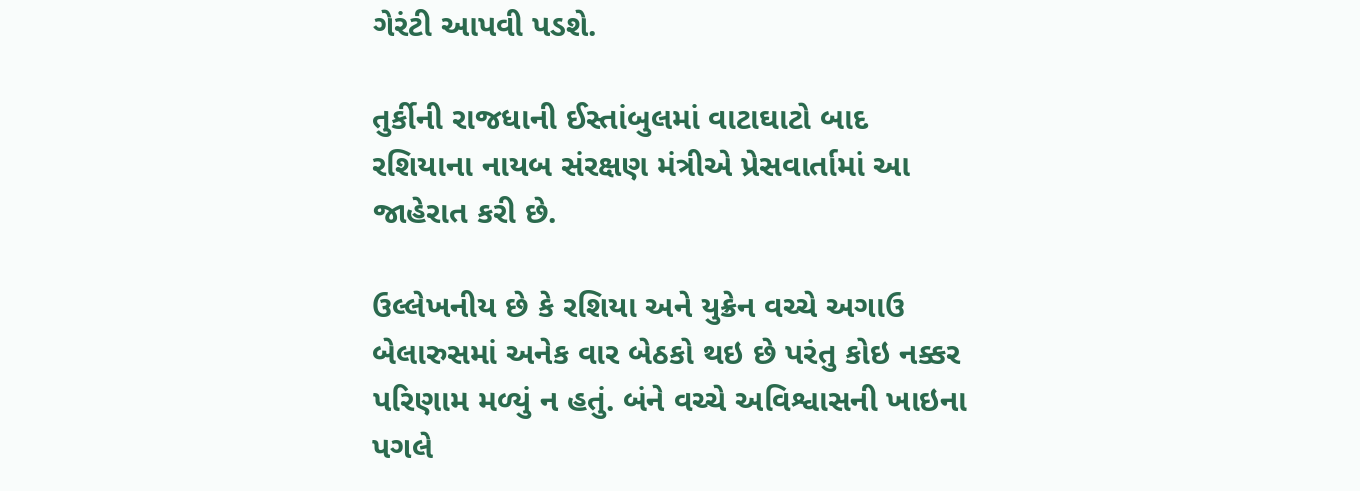ગેરંટી આપવી પડશે.

તુર્કીની રાજધાની ઈસ્તાંબુલમાં વાટાઘાટો બાદ રશિયાના નાયબ સંરક્ષણ મંત્રીએ પ્રેસવાર્તામાં આ જાહેરાત કરી છે.

ઉલ્લેખનીય છે કે રશિયા અને યુક્રેન વચ્ચે અગાઉ બેલારુસમાં અનેક વાર બેઠકો થઇ છે પરંતુ કોઇ નક્કર પરિણામ મળ્યું ન હતું. બંને વચ્ચે અવિશ્વાસની ખાઇના પગલે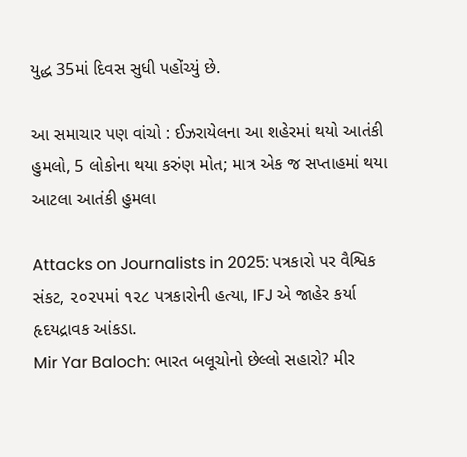યુદ્ધ 35માં દિવસ સુધી પહોંચ્યું છે.

આ સમાચાર પણ વાંચો : ઈઝરાયેલના આ શહેરમાં થયો આતંકી હુમલો, 5 લોકોના થયા કરુંણ મોત; માત્ર એક જ સપ્તાહમાં થયા આટલા આતંકી હુમલા

Attacks on Journalists in 2025: પત્રકારો પર વૈશ્વિક સંકટ, ૨૦૨૫માં ૧૨૮ પત્રકારોની હત્યા, IFJ એ જાહેર કર્યા હૃદયદ્રાવક આંકડા.
Mir Yar Baloch: ભારત બલૂચોનો છેલ્લો સહારો? મીર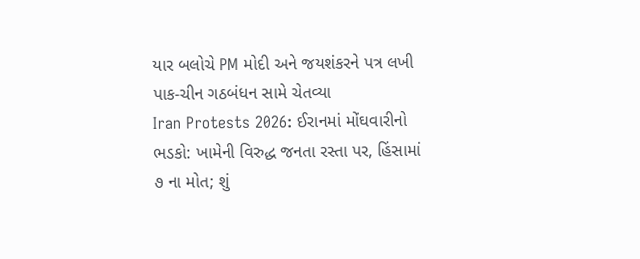યાર બલોચે PM મોદી અને જયશંકરને પત્ર લખી પાક-ચીન ગઠબંધન સામે ચેતવ્યા
Iran Protests 2026: ઈરાનમાં મોંઘવારીનો ભડકો: ખામેની વિરુદ્ધ જનતા રસ્તા પર, હિંસામાં ૭ ના મોત; શું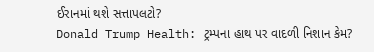ઈરાનમાં થશે સત્તાપલટો?
Donald Trump Health: ટ્રમ્પના હાથ પર વાદળી નિશાન કેમ?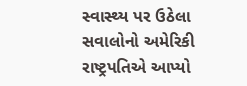સ્વાસ્થ્ય પર ઉઠેલા સવાલોનો અમેરિકી રાષ્ટ્રપતિએ આપ્યો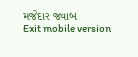મજેદાર જવાબ
Exit mobile version